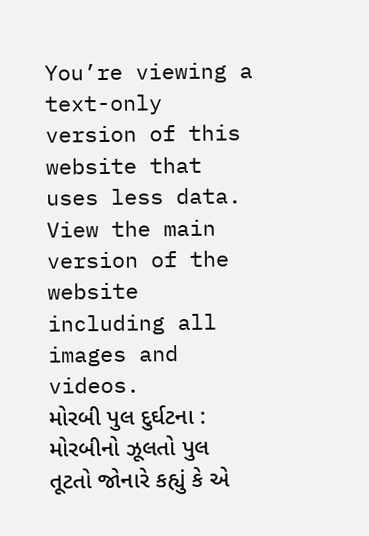You’re viewing a text-only version of this website that uses less data. View the main version of the website including all images and videos.
મોરબી પુલ દુર્ઘટના : મોરબીનો ઝૂલતો પુલ તૂટતો જોનારે કહ્યું કે એ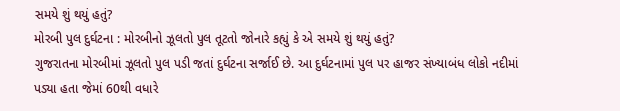સમયે શું થયું હતું?
મોરબી પુલ દુર્ઘટના : મોરબીનો ઝૂલતો પુલ તૂટતો જોનારે કહ્યું કે એ સમયે શું થયું હતું?
ગુજરાતના મોરબીમાં ઝૂલતો પુલ પડી જતાં દુર્ઘટના સર્જાઈ છે. આ દુર્ઘટનામાં પુલ પર હાજર સંખ્યાબંધ લોકો નદીમાં પડ્યા હતા જેમાં 60થી વધારે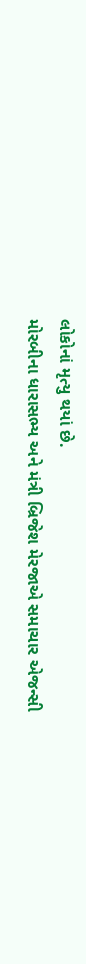લોકોનાં મૃત્યુ થયાં છે.
મોરબીના ધારાસભ્ય અને મંત્રી બ્રિજેશ મેરજાએ સમાચાર એજન્સી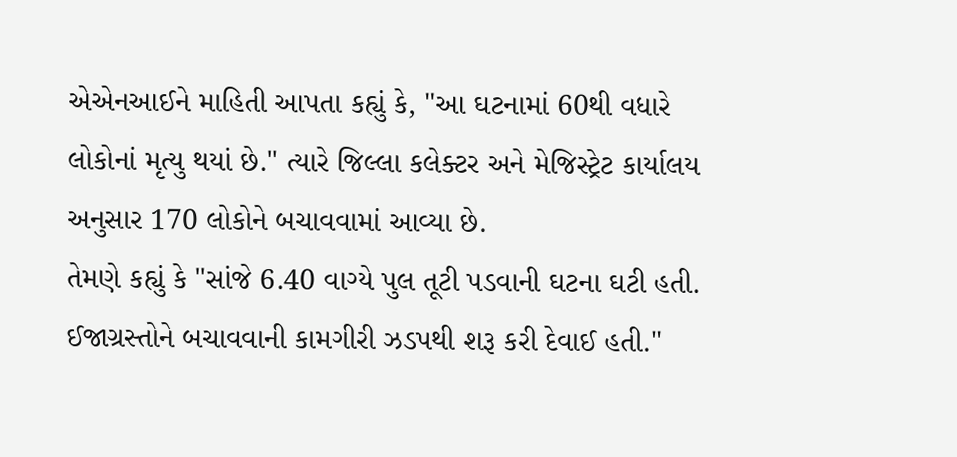એએનઆઈને માહિતી આપતા કહ્યું કે, "આ ઘટનામાં 60થી વધારે લોકોનાં મૃત્યુ થયાં છે." ત્યારે જિલ્લા કલેક્ટર અને મેજિસ્ટ્રેટ કાર્યાલય અનુસાર 170 લોકોને બચાવવામાં આવ્યા છે.
તેમણે કહ્યું કે "સાંજે 6.40 વાગ્યે પુલ તૂટી પડવાની ઘટના ઘટી હતી. ઈજાગ્રસ્તોને બચાવવાની કામગીરી ઝડપથી શરૂ કરી દેવાઈ હતી."